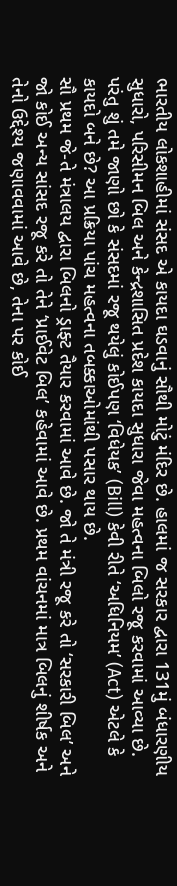ભારતીય લોકશાહીમાં સંસદ એ કાયદા ઘડવાનું સૌથી મોટું મંદિર છે. હાલમાં જ સરકાર દ્વારા 131મું બંધારણીય સુધારો, પરિસીમન બિલ અને કેન્દ્રશાસિત પ્રદેશ કાયદા સુધારા જેવા મહત્વના બિલો રજૂ કરવામાં આવ્યા છે. પરંતુ શું તમે જાણો છો કે સંસદમાં રજૂ થયેલું કોઈપણ ‘વિધેયક’ (Bill) કેવી રીતે ‘અધિનિયમ’ (Act) એટલે કે કાયદો બને છે? આ પ્રક્રિયા પાંચ મહત્વના તબક્કાઓમાંથી પસાર થાય છે.
સૌ પ્રથમ જે-તે મંત્રાલય દ્વારા બિલનો ડ્રાફ્ટ તૈયાર કરવામાં આવે છે. જો તે મંત્રી રજૂ કરે તો ‘સરકારી બિલ’ અને જો કોઈ અન્ય સાંસદ રજૂ કરે તો તેને ‘પ્રાઈવેટ બિલ’ કહેવામાં આવે છે. પ્રથમ વાંચનમાં માત્ર બિલનું શીર્ષક અને તેનો ઉદ્દેશ્ય જણાવવામાં આવે છે, તેના પર કોઈ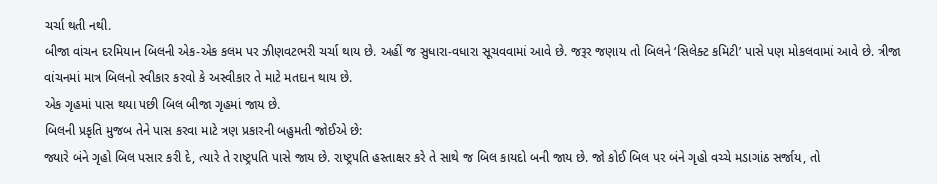ચર્ચા થતી નથી.
બીજા વાંચન દરમિયાન બિલની એક-એક કલમ પર ઝીણવટભરી ચર્ચા થાય છે. અહીં જ સુધારા-વધારા સૂચવવામાં આવે છે. જરૂર જણાય તો બિલને ‘સિલેક્ટ કમિટી’ પાસે પણ મોકલવામાં આવે છે. ત્રીજા વાંચનમાં માત્ર બિલનો સ્વીકાર કરવો કે અસ્વીકાર તે માટે મતદાન થાય છે.
એક ગૃહમાં પાસ થયા પછી બિલ બીજા ગૃહમાં જાય છે.
બિલની પ્રકૃતિ મુજબ તેને પાસ કરવા માટે ત્રણ પ્રકારની બહુમતી જોઈએ છે:
જ્યારે બંને ગૃહો બિલ પસાર કરી દે, ત્યારે તે રાષ્ટ્રપતિ પાસે જાય છે. રાષ્ટ્રપતિ હસ્તાક્ષર કરે તે સાથે જ બિલ કાયદો બની જાય છે. જો કોઈ બિલ પર બંને ગૃહો વચ્ચે મડાગાંઠ સર્જાય, તો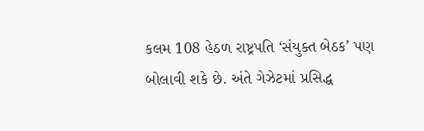કલમ 108 હેઠળ રાષ્ટ્રપતિ ‘સંયુક્ત બેઠક’ પણ બોલાવી શકે છે. અંતે ગેઝેટમાં પ્રસિદ્ધ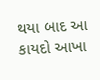થયા બાદ આ કાયદો આખા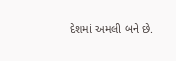દેશમાં અમલી બને છે.